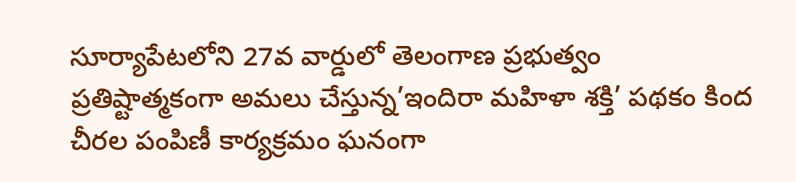సూర్యాపేటలోని 27వ వార్డులో తెలంగాణ ప్రభుత్వం ప్రతిష్టాత్మకంగా అమలు చేస్తున్న’ఇందిరా మహిళా శక్తి’ పథకం కింద చీరల పంపిణీ కార్యక్రమం ఘనంగా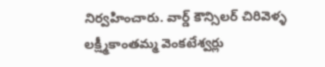నిర్వహించారు. వార్డ్ కౌన్సిలర్ చిరివెళ్ళ లక్ష్మీకాంతమ్మ వెంకటేశ్వర్లు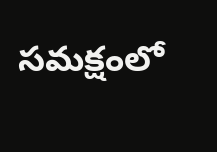సమక్షంలో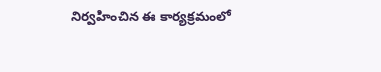నిర్వహించిన ఈ కార్యక్రమంలో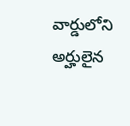వార్డులోని అర్హులైన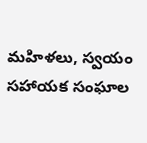మహిళలు, స్వయం సహాయక సంఘాల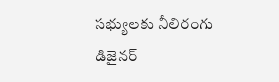సభ్యులకు నీలిరంగు డిజైనర్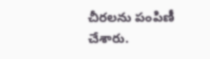చీరలను పంపిణీ చేశారు.